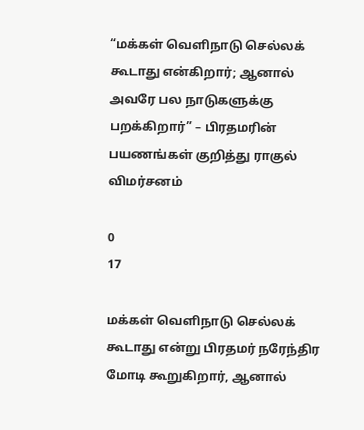“மக்கள் வெளிநாடு செல்லக் கூடாது என்கிறார்; ஆனால் அவரே பல நாடுகளுக்கு பறக்கிறார்” – பிரதமரின் பயணங்கள் குறித்து ராகுல் விமர்சனம்

0
17

மக்கள் வெளிநாடு செல்லக் கூடாது என்று பிரதமர் நரேந்திர மோடி கூறுகிறார், ஆனால்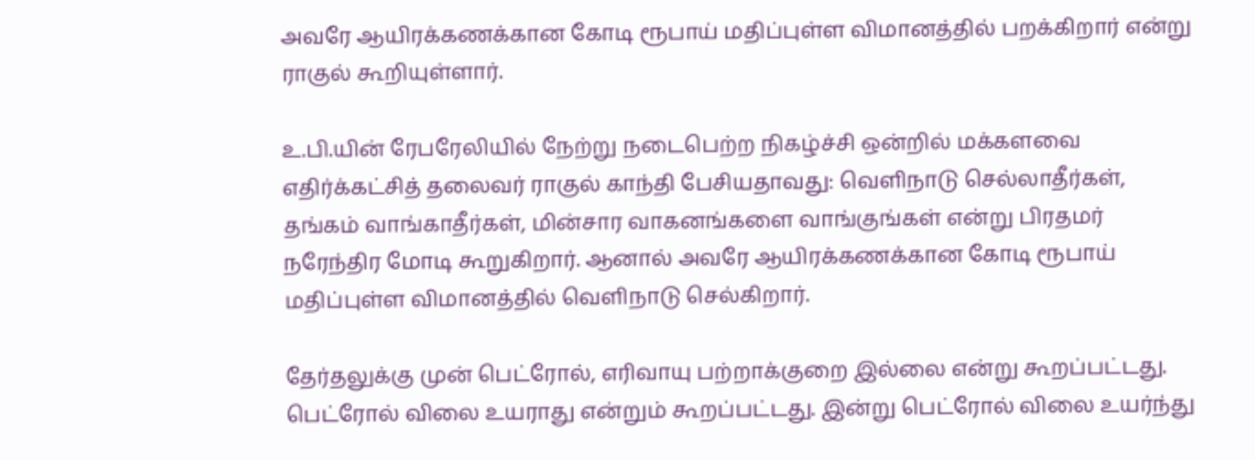அவரே ஆயிரக்கணக்கான கோடி ரூபாய் மதிப்புள்ள விமானத்தில் பறக்கிறார் என்று ராகுல் கூறியுள்ளார்.

உ.பி.யின் ரேபரேலியில் நேற்று நடைபெற்ற நிகழ்ச்சி ஒன்றில் மக்களவை எதிர்க்கட்சித் தலைவர் ராகுல் காந்தி பேசியதாவது: வெளிநாடு செல்லாதீர்கள், தங்கம் வாங்காதீர்கள், மின்சார வாகனங்களை வாங்குங்கள் என்று பிரதமர் நரேந்திர மோடி கூறுகிறார். ஆனால் அவரே ஆயிரக்கணக்கான கோடி ரூபாய் மதிப்புள்ள விமானத்தில் வெளிநாடு செல்கிறார்.

தேர்தலுக்கு முன் பெட்ரோல், எரிவாயு பற்றாக்குறை இல்லை என்று கூறப்பட்டது. பெட்ரோல் விலை உயராது என்றும் கூறப்பட்டது. இன்று பெட்ரோல் விலை உயர்ந்து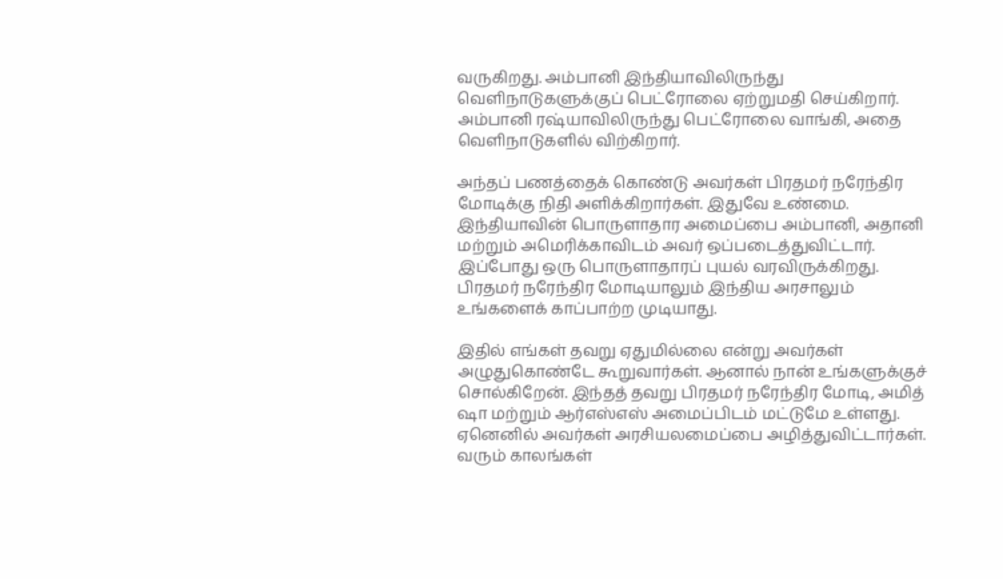வருகிறது. அம்பானி இந்தியாவிலிருந்து வெளிநாடுகளுக்குப் பெட்ரோலை ஏற்றுமதி செய்கிறார். அம்பானி ரஷ்யாவிலிருந்து பெட்ரோலை வாங்கி, அதை வெளிநாடுகளில் விற்கிறார்.

அந்தப் பணத்தைக் கொண்டு அவர்கள் பிரதமர் நரேந்திர மோடிக்கு நிதி அளிக்கிறார்கள். இதுவே உண்மை. இந்தியாவின் பொருளாதார அமைப்பை அம்பானி, அதானி மற்றும் அமெரிக்காவிடம் அவர் ஒப்படைத்துவிட்டார். இப்போது ஒரு பொருளாதாரப் புயல் வரவிருக்கிறது. பிரதமர் நரேந்திர மோடியாலும் இந்திய அரசாலும் உங்களைக் காப்பாற்ற முடியாது.

இதில் எங்கள் தவறு ஏதுமில்லை என்று அவர்கள் அழுதுகொண்டே கூறுவார்கள். ஆனால் நான் உங்களுக்குச் சொல்கிறேன். இந்தத் தவறு பிரதமர் நரேந்திர மோடி, அமித் ஷா மற்றும் ஆர்எஸ்எஸ் அமைப்பிடம் மட்டுமே உள்ளது. ஏனெனில் அவர்கள் அரசியலமைப்பை அழித்துவிட்டார்கள். வரும் காலங்கள்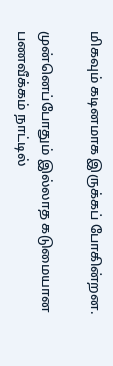மிகவும் கடினமாக இருக்கப் போகின்றன.

முன்னெப்போதும் இல்லாத கடுமையான பணவீக்கம் நாட்டில்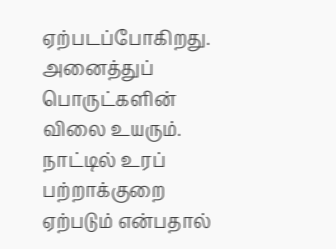ஏற்படப்போகிறது. அனைத்துப் பொருட்களின் விலை உயரும். நாட்டில் உரப் பற்றாக்குறை ஏற்படும் என்பதால்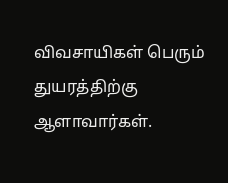விவசாயிகள் பெரும் துயரத்திற்கு ஆளாவார்கள்.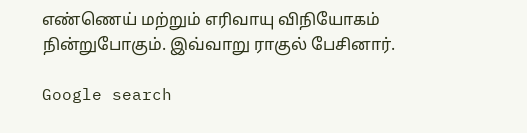எண்ணெய் மற்றும் எரிவாயு விநியோகம் நின்றுபோகும். இவ்வாறு ராகுல் பேசினார்.

Google search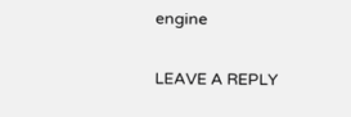engine

LEAVE A REPLY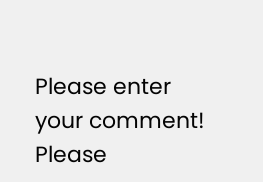Please enter your comment!
Please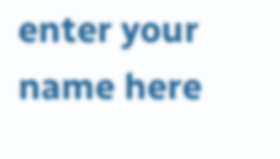enter your name here